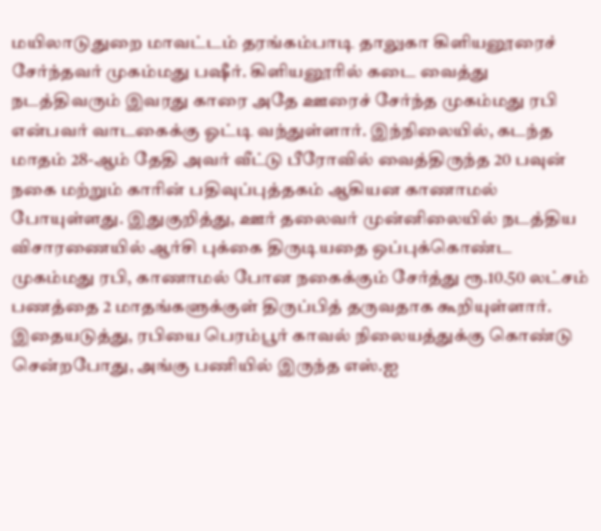மயிலாடுதுறை மாவட்டம் தரங்கம்பாடி தாலுகா கிளியனூரைச் சேர்ந்தவர் முகம்மது பஷீர். கிளியனூரில் கடை வைத்து நடத்திவரும் இவரது காரை அதே ஊரைச் சேர்ந்த முகம்மது ரபி என்பவர் வாடகைக்கு ஓட்டி வந்துள்ளார். இந்நிலையில், கடந்த மாதம் 28-ஆம் தேதி அவர் வீட்டு பீரோவில் வைத்திருந்த 20 பவுன் நகை மற்றும் காரின் பதிவுப்புத்தகம் ஆகியன காணாமல் போயுள்ளது. இதுகுறித்து, ஊர் தலைவர் முன்னிலையில் நடத்திய விசாரணையில் ஆர்சி புக்கை திருடியதை ஒப்புக்கொண்ட முகம்மது ரபி, காணாமல் போன நகைக்கும் சேர்த்து ரூ.10.50 லட்சம் பணத்தை 2 மாதங்களுக்குள் திருப்பித் தருவதாக கூறியுள்ளார்.
இதையடுத்து, ரபியை பெரம்பூர் காவல் நிலையத்துக்கு கொண்டு சென்றபோது, அங்கு பணியில் இருந்த எஸ்.ஐ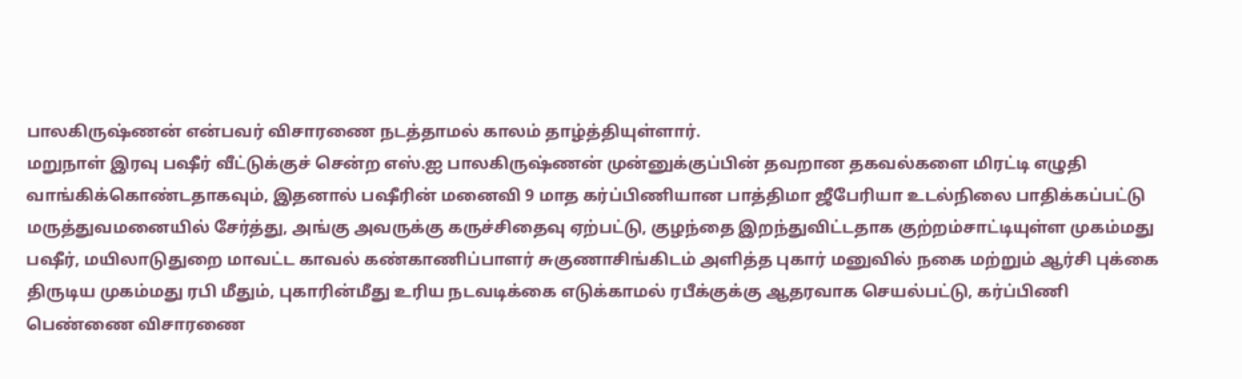பாலகிருஷ்ணன் என்பவர் விசாரணை நடத்தாமல் காலம் தாழ்த்தியுள்ளார்.
மறுநாள் இரவு பஷீர் வீட்டுக்குச் சென்ற எஸ்.ஐ பாலகிருஷ்ணன் முன்னுக்குப்பின் தவறான தகவல்களை மிரட்டி எழுதி வாங்கிக்கொண்டதாகவும், இதனால் பஷீரின் மனைவி 9 மாத கர்ப்பிணியான பாத்திமா ஜீபேரியா உடல்நிலை பாதிக்கப்பட்டு மருத்துவமனையில் சேர்த்து, அங்கு அவருக்கு கருச்சிதைவு ஏற்பட்டு, குழந்தை இறந்துவிட்டதாக குற்றம்சாட்டியுள்ள முகம்மது பஷீர், மயிலாடுதுறை மாவட்ட காவல் கண்காணிப்பாளர் சுகுணாசிங்கிடம் அளித்த புகார் மனுவில் நகை மற்றும் ஆர்சி புக்கை திருடிய முகம்மது ரபி மீதும், புகாரின்மீது உரிய நடவடிக்கை எடுக்காமல் ரபீக்குக்கு ஆதரவாக செயல்பட்டு, கர்ப்பிணி பெண்ணை விசாரணை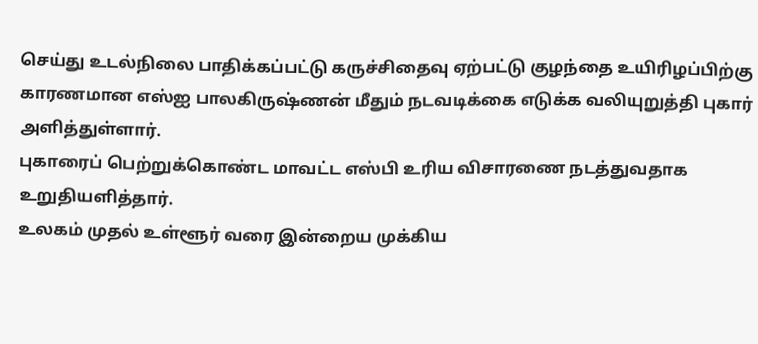செய்து உடல்நிலை பாதிக்கப்பட்டு கருச்சிதைவு ஏற்பட்டு குழந்தை உயிரிழப்பிற்கு காரணமான எஸ்ஐ பாலகிருஷ்ணன் மீதும் நடவடிக்கை எடுக்க வலியுறுத்தி புகார் அளித்துள்ளார்.
புகாரைப் பெற்றுக்கொண்ட மாவட்ட எஸ்பி உரிய விசாரணை நடத்துவதாக உறுதியளித்தார்.
உலகம் முதல் உள்ளூர் வரை இன்றைய முக்கிய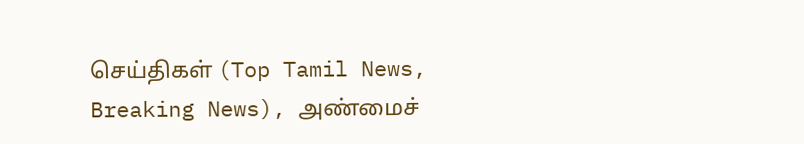செய்திகள் (Top Tamil News, Breaking News), அண்மைச்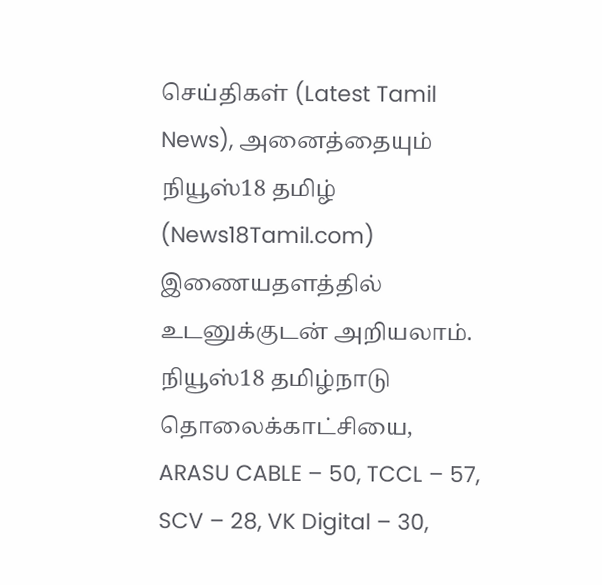செய்திகள் (Latest Tamil News), அனைத்தையும் நியூஸ்18 தமிழ் (News18Tamil.com) இணையதளத்தில் உடனுக்குடன் அறியலாம்.
நியூஸ்18 தமிழ்நாடு தொலைக்காட்சியை, ARASU CABLE – 50, TCCL – 57, SCV – 28, VK Digital – 30,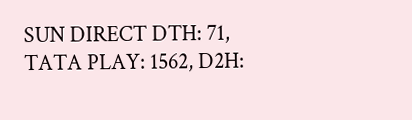SUN DIRECT DTH: 71, TATA PLAY: 1562, D2H: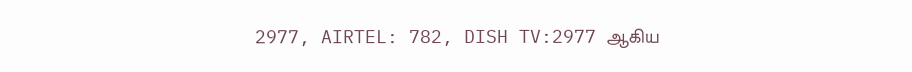2977, AIRTEL: 782, DISH TV:2977 ஆகிய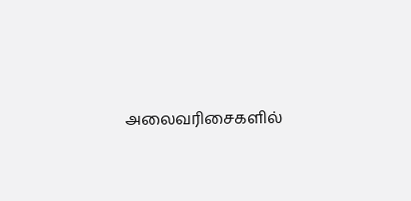அலைவரிசைகளில்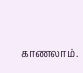காணலாம்.